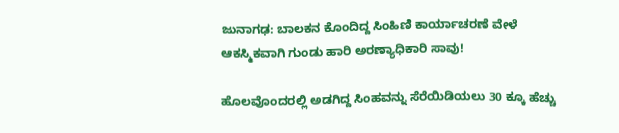ಜುನಾಗಢ: ಬಾಲಕನ ಕೊಂದಿದ್ದ ಸಿಂಹಿಣಿ ಕಾರ್ಯಾಚರಣೆ ವೇಳೆ ಆಕಸ್ಮಿಕವಾಗಿ ಗುಂಡು ಹಾರಿ ಅರಣ್ಯಾಧಿಕಾರಿ ಸಾವು!

ಹೊಲವೊಂದರಲ್ಲಿ ಅಡಗಿದ್ದ ಸಿಂಹವನ್ನು ಸೆರೆಯಿಡಿಯಲು 30 ಕ್ಕೂ ಹೆಚ್ಚು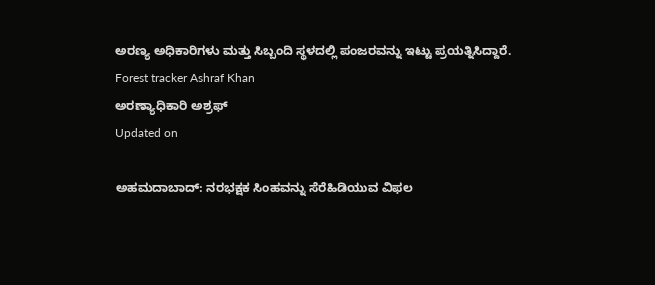ಅರಣ್ಯ ಅಧಿಕಾರಿಗಳು ಮತ್ತು ಸಿಬ್ಬಂದಿ ಸ್ಥಳದಲ್ಲಿ ಪಂಜರವನ್ನು ಇಟ್ಟು ಪ್ರಯತ್ನಿಸಿದ್ದಾರೆ.
Forest tracker Ashraf Khan
ಅರಣ್ಯಾಧಿಕಾರಿ ಅಶ್ರಫ್
Updated on

ಅಹಮದಾಬಾದ್: ನರಭಕ್ಷಕ ಸಿಂಹವನ್ನು ಸೆರೆಹಿಡಿಯುವ ವಿಫಲ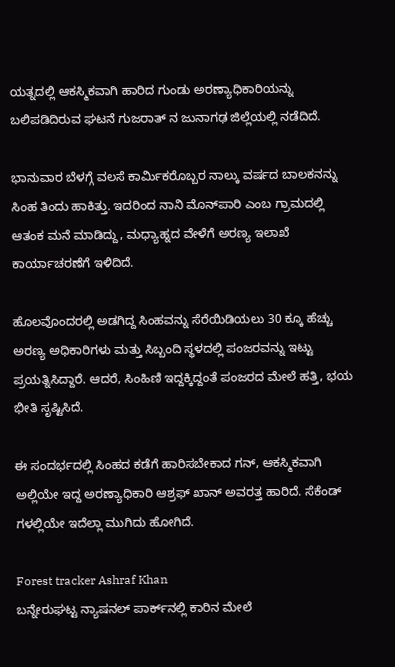ಯತ್ನದಲ್ಲಿ ಆಕಸ್ಮಿಕವಾಗಿ ಹಾರಿದ ಗುಂಡು ಅರಣ್ಯಾಧಿಕಾರಿಯನ್ನು ಬಲಿಪಡಿದಿರುವ ಘಟನೆ ಗುಜರಾತ್ ನ ಜುನಾಗಢ ಜಿಲ್ಲೆಯಲ್ಲಿ ನಡೆದಿದೆ.

ಭಾನುವಾರ ಬೆಳಗ್ಗೆ ವಲಸೆ ಕಾರ್ಮಿಕರೊಬ್ಬರ ನಾಲ್ಕು ವರ್ಷದ ಬಾಲಕನನ್ನು ಸಿಂಹ ತಿಂದು ಹಾಕಿತ್ತು. ಇದರಿಂದ ನಾನಿ ಮೊನ್‌ಪಾರಿ ಎಂಬ ಗ್ರಾಮದಲ್ಲಿ ಆತಂಕ ಮನೆ ಮಾಡಿದ್ದು, ಮಧ್ಯಾಹ್ನದ ವೇಳೆಗೆ ಅರಣ್ಯ ಇಲಾಖೆ ಕಾರ್ಯಾಚರಣೆಗೆ ಇಳಿದಿದೆ.

ಹೊಲವೊಂದರಲ್ಲಿ ಅಡಗಿದ್ದ ಸಿಂಹವನ್ನು ಸೆರೆಯಿಡಿಯಲು 30 ಕ್ಕೂ ಹೆಚ್ಚು ಅರಣ್ಯ ಅಧಿಕಾರಿಗಳು ಮತ್ತು ಸಿಬ್ಬಂದಿ ಸ್ಥಳದಲ್ಲಿ ಪಂಜರವನ್ನು ಇಟ್ಟು ಪ್ರಯತ್ನಿಸಿದ್ದಾರೆ. ಆದರೆ, ಸಿಂಹಿಣಿ ಇದ್ದಕ್ಕಿದ್ದಂತೆ ಪಂಜರದ ಮೇಲೆ ಹತ್ತಿ, ಭಯ ಭೀತಿ ಸೃಷ್ಟಿಸಿದೆ.

ಈ ಸಂದರ್ಭದಲ್ಲಿ ಸಿಂಹದ ಕಡೆಗೆ ಹಾರಿಸಬೇಕಾದ ಗನ್, ಆಕಸ್ಮಿಕವಾಗಿ ಅಲ್ಲಿಯೇ ಇದ್ದ ಅರಣ್ಯಾಧಿಕಾರಿ ಆಶ್ರಫ್ ಖಾನ್ ಅವರತ್ತ ಹಾರಿದೆ. ಸೆಕೆಂಡ್ ಗಳಲ್ಲಿಯೇ ಇದೆಲ್ಲಾ ಮುಗಿದು ಹೋಗಿದೆ.

Forest tracker Ashraf Khan
ಬನ್ನೇರುಘಟ್ಟ ನ್ಯಾಷನಲ್ ಪಾರ್ಕ್‌ನಲ್ಲಿ ಕಾರಿನ ಮೇಲೆ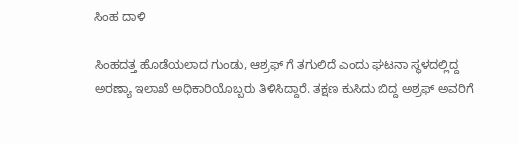ಸಿಂಹ ದಾಳಿ

ಸಿಂಹದತ್ತ ಹೊಡೆಯಲಾದ ಗುಂಡು, ಆಶ್ರಫ್ ಗೆ ತಗುಲಿದೆ ಎಂದು ಘಟನಾ ಸ್ಥಳದಲ್ಲಿದ್ದ ಅರಣ್ಯಾ ಇಲಾಖೆ ಅಧಿಕಾರಿಯೊಬ್ಬರು ತಿಳಿಸಿದ್ದಾರೆ. ತಕ್ಷಣ ಕುಸಿದು ಬಿದ್ದ ಅಶ್ರಫ್ ಅವರಿಗೆ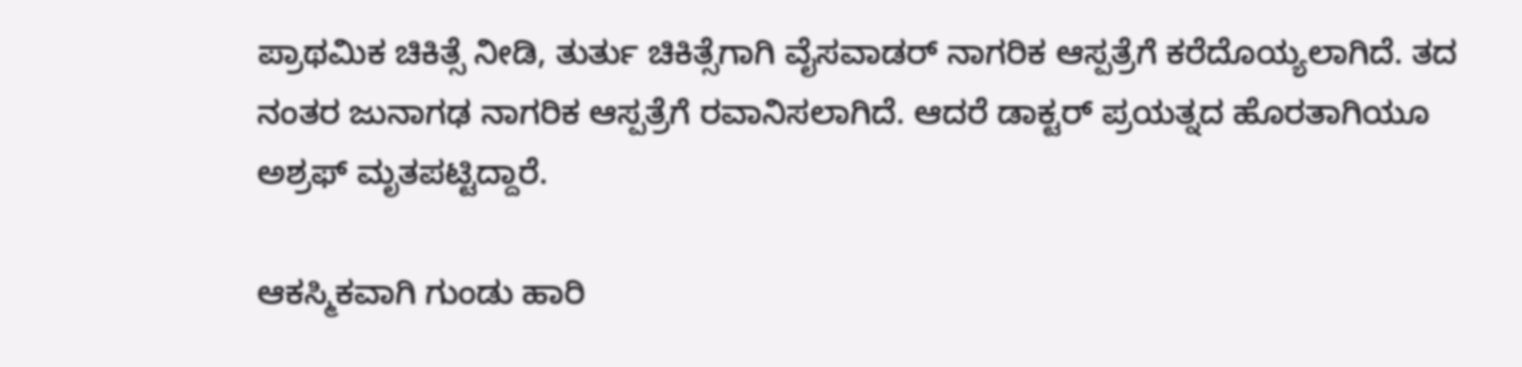ಪ್ರಾಥಮಿಕ ಚಿಕಿತ್ಸೆ ನೀಡಿ, ತುರ್ತು ಚಿಕಿತ್ಸೆಗಾಗಿ ವೈಸವಾಡರ್ ನಾಗರಿಕ ಆಸ್ಪತ್ರೆಗೆ ಕರೆದೊಯ್ಯಲಾಗಿದೆ. ತದ ನಂತರ ಜುನಾಗಢ ನಾಗರಿಕ ಆಸ್ಪತ್ರೆಗೆ ರವಾನಿಸಲಾಗಿದೆ. ಆದರೆ ಡಾಕ್ಟರ್ ಪ್ರಯತ್ನದ ಹೊರತಾಗಿಯೂ ಅಶ್ರಫ್ ಮೃತಪಟ್ಟಿದ್ದಾರೆ.

ಆಕಸ್ಮಿಕವಾಗಿ ಗುಂಡು ಹಾರಿ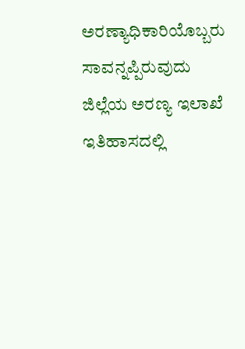ಅರಣ್ಯಾಧಿಕಾರಿಯೊಬ್ಬರು ಸಾವನ್ನಪ್ಪಿರುವುದು ಜಿಲ್ಲೆಯ ಅರಣ್ಯ ಇಲಾಖೆ ಇತಿಹಾಸದಲ್ಲಿ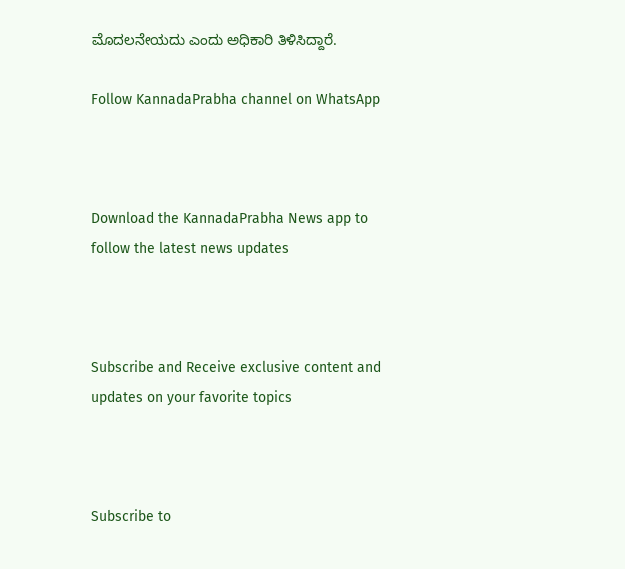ಮೊದಲನೇಯದು ಎಂದು ಅಧಿಕಾರಿ ತಿಳಿಸಿದ್ದಾರೆ.

Follow KannadaPrabha channel on WhatsApp



Download the KannadaPrabha News app to follow the latest news updates



Subscribe and Receive exclusive content and updates on your favorite topics



Subscribe to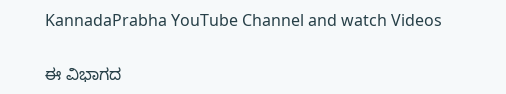KannadaPrabha YouTube Channel and watch Videos

ಈ ವಿಭಾಗದ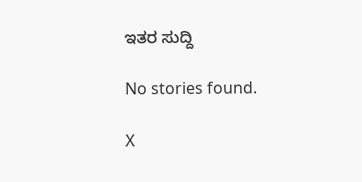ಇತರ ಸುದ್ದಿ

No stories found.

X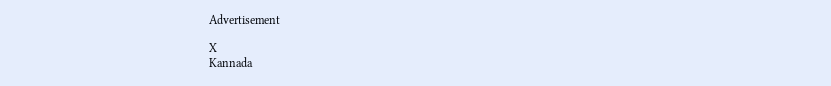Advertisement

X
Kannada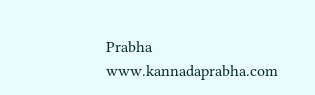Prabha
www.kannadaprabha.com